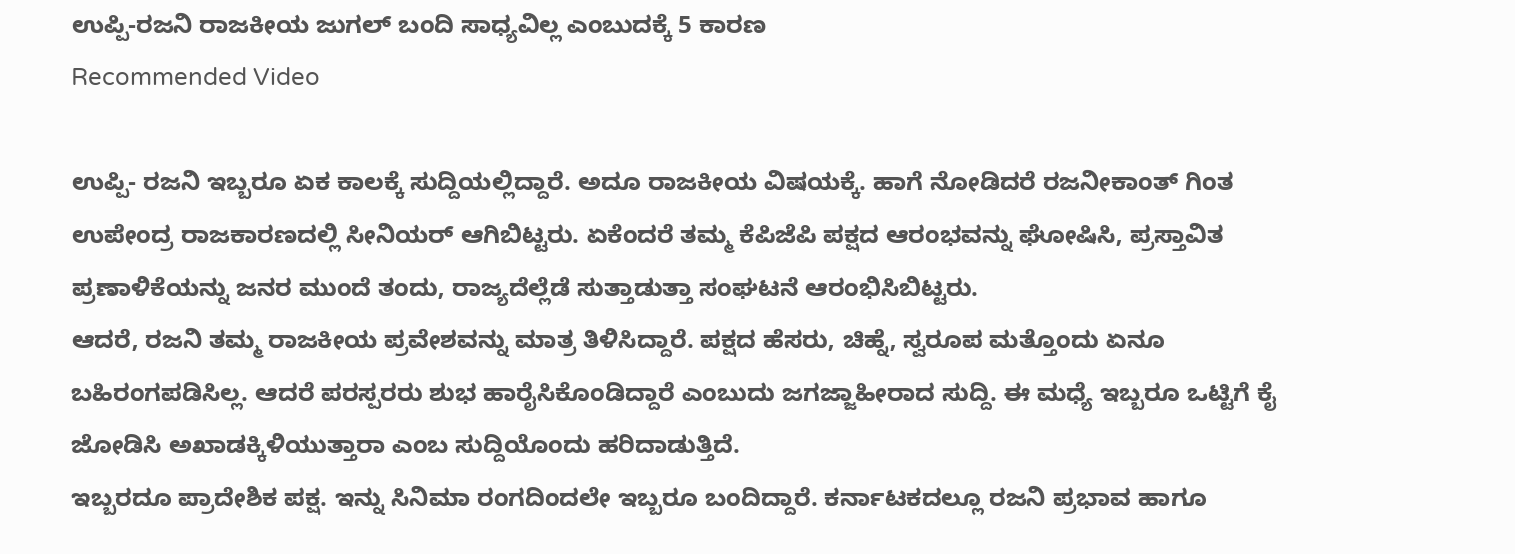ಉಪ್ಪಿ-ರಜನಿ ರಾಜಕೀಯ ಜುಗಲ್ ಬಂದಿ ಸಾಧ್ಯವಿಲ್ಲ ಎಂಬುದಕ್ಕೆ 5 ಕಾರಣ
Recommended Video

ಉಪ್ಪಿ- ರಜನಿ ಇಬ್ಬರೂ ಏಕ ಕಾಲಕ್ಕೆ ಸುದ್ದಿಯಲ್ಲಿದ್ದಾರೆ. ಅದೂ ರಾಜಕೀಯ ವಿಷಯಕ್ಕೆ. ಹಾಗೆ ನೋಡಿದರೆ ರಜನೀಕಾಂತ್ ಗಿಂತ ಉಪೇಂದ್ರ ರಾಜಕಾರಣದಲ್ಲಿ ಸೀನಿಯರ್ ಆಗಿಬಿಟ್ಟರು. ಏಕೆಂದರೆ ತಮ್ಮ ಕೆಪಿಜೆಪಿ ಪಕ್ಷದ ಆರಂಭವನ್ನು ಘೋಷಿಸಿ, ಪ್ರಸ್ತಾವಿತ ಪ್ರಣಾಳಿಕೆಯನ್ನು ಜನರ ಮುಂದೆ ತಂದು, ರಾಜ್ಯದೆಲ್ಲೆಡೆ ಸುತ್ತಾಡುತ್ತಾ ಸಂಘಟನೆ ಆರಂಭಿಸಿಬಿಟ್ಟರು.
ಆದರೆ, ರಜನಿ ತಮ್ಮ ರಾಜಕೀಯ ಪ್ರವೇಶವನ್ನು ಮಾತ್ರ ತಿಳಿಸಿದ್ದಾರೆ. ಪಕ್ಷದ ಹೆಸರು, ಚಿಹ್ನೆ, ಸ್ವರೂಪ ಮತ್ತೊಂದು ಏನೂ ಬಹಿರಂಗಪಡಿಸಿಲ್ಲ. ಆದರೆ ಪರಸ್ಪರರು ಶುಭ ಹಾರೈಸಿಕೊಂಡಿದ್ದಾರೆ ಎಂಬುದು ಜಗಜ್ಜಾಹೀರಾದ ಸುದ್ದಿ. ಈ ಮಧ್ಯೆ ಇಬ್ಬರೂ ಒಟ್ಟಿಗೆ ಕೈ ಜೋಡಿಸಿ ಅಖಾಡಕ್ಕಿಳಿಯುತ್ತಾರಾ ಎಂಬ ಸುದ್ದಿಯೊಂದು ಹರಿದಾಡುತ್ತಿದೆ.
ಇಬ್ಬರದೂ ಪ್ರಾದೇಶಿಕ ಪಕ್ಷ. ಇನ್ನು ಸಿನಿಮಾ ರಂಗದಿಂದಲೇ ಇಬ್ಬರೂ ಬಂದಿದ್ದಾರೆ. ಕರ್ನಾಟಕದಲ್ಲೂ ರಜನಿ ಪ್ರಭಾವ ಹಾಗೂ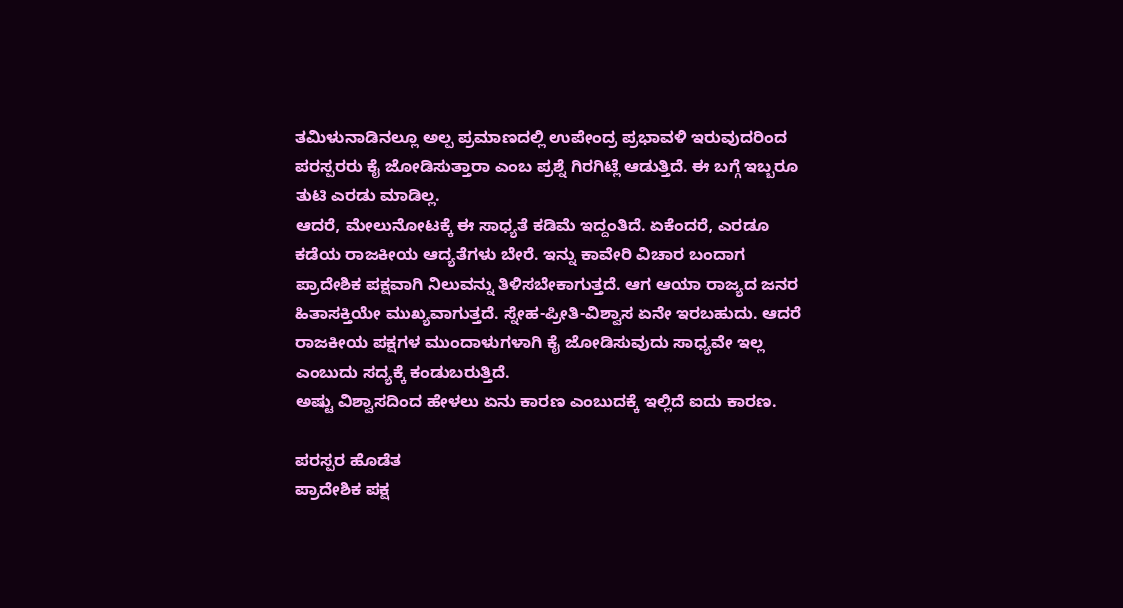ತಮಿಳುನಾಡಿನಲ್ಲೂ ಅಲ್ಪ ಪ್ರಮಾಣದಲ್ಲಿ ಉಪೇಂದ್ರ ಪ್ರಭಾವಳಿ ಇರುವುದರಿಂದ ಪರಸ್ಪರರು ಕೈ ಜೋಡಿಸುತ್ತಾರಾ ಎಂಬ ಪ್ರಶ್ನೆ ಗಿರಗಿಟ್ಲೆ ಆಡುತ್ತಿದೆ. ಈ ಬಗ್ಗೆ ಇಬ್ಬರೂ ತುಟಿ ಎರಡು ಮಾಡಿಲ್ಲ.
ಆದರೆ, ಮೇಲುನೋಟಕ್ಕೆ ಈ ಸಾಧ್ಯತೆ ಕಡಿಮೆ ಇದ್ದಂತಿದೆ. ಏಕೆಂದರೆ, ಎರಡೂ ಕಡೆಯ ರಾಜಕೀಯ ಆದ್ಯತೆಗಳು ಬೇರೆ. ಇನ್ನು ಕಾವೇರಿ ವಿಚಾರ ಬಂದಾಗ ಪ್ರಾದೇಶಿಕ ಪಕ್ಷವಾಗಿ ನಿಲುವನ್ನು ತಿಳಿಸಬೇಕಾಗುತ್ತದೆ. ಆಗ ಆಯಾ ರಾಜ್ಯದ ಜನರ ಹಿತಾಸಕ್ತಿಯೇ ಮುಖ್ಯವಾಗುತ್ತದೆ. ಸ್ನೇಹ-ಪ್ರೀತಿ-ವಿಶ್ವಾಸ ಏನೇ ಇರಬಹುದು. ಆದರೆ ರಾಜಕೀಯ ಪಕ್ಷಗಳ ಮುಂದಾಳುಗಳಾಗಿ ಕೈ ಜೋಡಿಸುವುದು ಸಾಧ್ಯವೇ ಇಲ್ಲ ಎಂಬುದು ಸದ್ಯಕ್ಕೆ ಕಂಡುಬರುತ್ತಿದೆ.
ಅಷ್ಟು ವಿಶ್ವಾಸದಿಂದ ಹೇಳಲು ಏನು ಕಾರಣ ಎಂಬುದಕ್ಕೆ ಇಲ್ಲಿದೆ ಐದು ಕಾರಣ.

ಪರಸ್ಪರ ಹೊಡೆತ
ಪ್ರಾದೇಶಿಕ ಪಕ್ಷ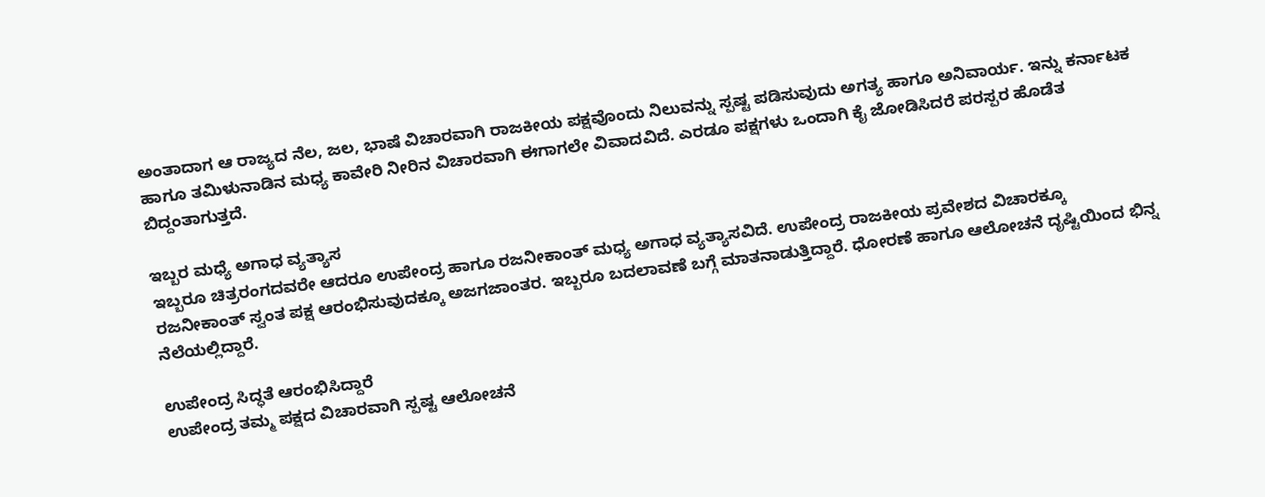ಅಂತಾದಾಗ ಆ ರಾಜ್ಯದ ನೆಲ, ಜಲ, ಭಾಷೆ ವಿಚಾರವಾಗಿ ರಾಜಕೀಯ ಪಕ್ಷವೊಂದು ನಿಲುವನ್ನು ಸ್ಪಷ್ಟ ಪಡಿಸುವುದು ಅಗತ್ಯ ಹಾಗೂ ಅನಿವಾರ್ಯ. ಇನ್ನು ಕರ್ನಾಟಕ ಹಾಗೂ ತಮಿಳುನಾಡಿನ ಮಧ್ಯ ಕಾವೇರಿ ನೀರಿನ ವಿಚಾರವಾಗಿ ಈಗಾಗಲೇ ವಿವಾದವಿದೆ. ಎರಡೂ ಪಕ್ಷಗಳು ಒಂದಾಗಿ ಕೈ ಜೋಡಿಸಿದರೆ ಪರಸ್ಪರ ಹೊಡೆತ ಬಿದ್ದಂತಾಗುತ್ತದೆ.

ಇಬ್ಬರ ಮಧ್ಯೆ ಅಗಾಧ ವ್ಯತ್ಯಾಸ
ಇಬ್ಬರೂ ಚಿತ್ರರಂಗದವರೇ ಆದರೂ ಉಪೇಂದ್ರ ಹಾಗೂ ರಜನೀಕಾಂತ್ ಮಧ್ಯ ಅಗಾಧ ವ್ಯತ್ಯಾಸವಿದೆ. ಉಪೇಂದ್ರ ರಾಜಕೀಯ ಪ್ರವೇಶದ ವಿಚಾರಕ್ಕೂ ರಜನೀಕಾಂತ್ ಸ್ವಂತ ಪಕ್ಷ ಆರಂಭಿಸುವುದಕ್ಕೂ ಅಜಗಜಾಂತರ. ಇಬ್ಬರೂ ಬದಲಾವಣೆ ಬಗ್ಗೆ ಮಾತನಾಡುತ್ತಿದ್ದಾರೆ. ಧೋರಣೆ ಹಾಗೂ ಆಲೋಚನೆ ದೃಷ್ಟಿಯಿಂದ ಭಿನ್ನ ನೆಲೆಯಲ್ಲಿದ್ದಾರೆ.

ಉಪೇಂದ್ರ ಸಿದ್ಧತೆ ಆರಂಭಿಸಿದ್ದಾರೆ
ಉಪೇಂದ್ರ ತಮ್ಮ ಪಕ್ಷದ ವಿಚಾರವಾಗಿ ಸ್ಪಷ್ಟ ಆಲೋಚನೆ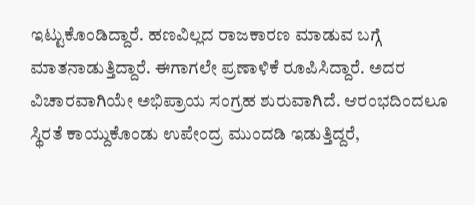ಇಟ್ಟುಕೊಂಡಿದ್ದಾರೆ. ಹಣವಿಲ್ಲದ ರಾಜಕಾರಣ ಮಾಡುವ ಬಗ್ಗೆ ಮಾತನಾಡುತ್ತಿದ್ದಾರೆ. ಈಗಾಗಲೇ ಪ್ರಣಾಳಿಕೆ ರೂಪಿಸಿದ್ದಾರೆ. ಅದರ ವಿಚಾರವಾಗಿಯೇ ಅಭಿಪ್ರಾಯ ಸಂಗ್ರಹ ಶುರುವಾಗಿದೆ. ಆರಂಭದಿಂದಲೂ ಸ್ಥಿರತೆ ಕಾಯ್ದುಕೊಂಡು ಉಪೇಂದ್ರ ಮುಂದಡಿ ಇಡುತ್ತಿದ್ದರೆ,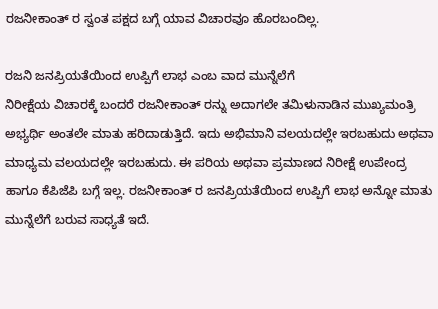ರಜನೀಕಾಂತ್ ರ ಸ್ವಂತ ಪಕ್ಷದ ಬಗ್ಗೆ ಯಾವ ವಿಚಾರವೂ ಹೊರಬಂದಿಲ್ಲ.

ರಜನಿ ಜನಪ್ರಿಯತೆಯಿಂದ ಉಪ್ಪಿಗೆ ಲಾಭ ಎಂಬ ವಾದ ಮುನ್ನೆಲೆಗೆ
ನಿರೀಕ್ಷೆಯ ವಿಚಾರಕ್ಕೆ ಬಂದರೆ ರಜನೀಕಾಂತ್ ರನ್ನು ಅದಾಗಲೇ ತಮಿಳುನಾಡಿನ ಮುಖ್ಯಮಂತ್ರಿ ಅಭ್ಯರ್ಥಿ ಅಂತಲೇ ಮಾತು ಹರಿದಾಡುತ್ತಿದೆ. ಇದು ಅಭಿಮಾನಿ ವಲಯದಲ್ಲೇ ಇರಬಹುದು ಅಥವಾ ಮಾಧ್ಯಮ ವಲಯದಲ್ಲೇ ಇರಬಹುದು. ಈ ಪರಿಯ ಅಥವಾ ಪ್ರಮಾಣದ ನಿರೀಕ್ಷೆ ಉಪೇಂದ್ರ ಹಾಗೂ ಕೆಪಿಜೆಪಿ ಬಗ್ಗೆ ಇಲ್ಲ. ರಜನೀಕಾಂತ್ ರ ಜನಪ್ರಿಯತೆಯಿಂದ ಉಪ್ಪಿಗೆ ಲಾಭ ಅನ್ನೋ ಮಾತು ಮುನ್ನೆಲೆಗೆ ಬರುವ ಸಾಧ್ಯತೆ ಇದೆ.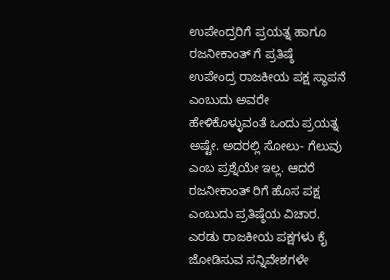ಉಪೇಂದ್ರರಿಗೆ ಪ್ರಯತ್ನ ಹಾಗೂ ರಜನೀಕಾಂತ್ ಗೆ ಪ್ರತಿಷ್ಠೆ
ಉಪೇಂದ್ರ ರಾಜಕೀಯ ಪಕ್ಷ ಸ್ಥಾಪನೆ ಎಂಬುದು ಅವರೇ ಹೇಳಿಕೊಳ್ಳುವಂತೆ ಒಂದು ಪ್ರಯತ್ನ ಅಷ್ಟೇ. ಅದರಲ್ಲಿ ಸೋಲು- ಗೆಲುವು ಎಂಬ ಪ್ರಶ್ನೆಯೇ ಇಲ್ಲ. ಆದರೆ ರಜನೀಕಾಂತ್ ರಿಗೆ ಹೊಸ ಪಕ್ಷ ಎಂಬುದು ಪ್ರತಿಷ್ಠೆಯ ವಿಚಾರ. ಎರಡು ರಾಜಕೀಯ ಪಕ್ಷಗಳು ಕೈ ಜೋಡಿಸುವ ಸನ್ನಿವೇಶಗಳೇ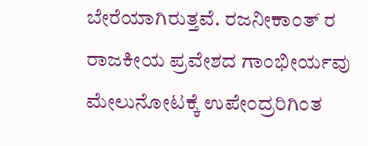ಬೇರೆಯಾಗಿರುತ್ತವೆ. ರಜನೀಕಾಂತ್ ರ ರಾಜಕೀಯ ಪ್ರವೇಶದ ಗಾಂಭೀರ್ಯವು ಮೇಲುನೋಟಕ್ಕೆ ಉಪೇಂದ್ರರಿಗಿಂತ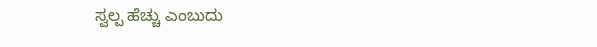ಸ್ವಲ್ಪ ಹೆಚ್ಚು ಎಂಬುದು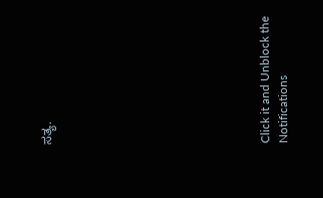ಸತ್ಯ.











Click it and Unblock the Notifications